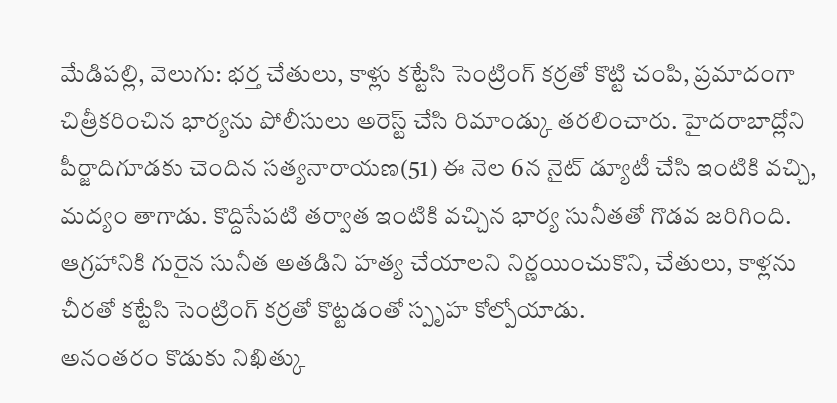మేడిపల్లి, వెలుగు: భర్త చేతులు, కాళ్లు కట్టేసి సెంట్రింగ్ కర్రతో కొట్టి చంపి, ప్రమాదంగా చిత్రీకరించిన భార్యను పోలీసులు అరెస్ట్ చేసి రిమాండ్కు తరలించారు. హైదరాబాద్లోని పీర్జాదిగూడకు చెందిన సత్యనారాయణ(51) ఈ నెల 6న నైట్ డ్యూటీ చేసి ఇంటికి వచ్చి, మద్యం తాగాడు. కొద్దిసేపటి తర్వాత ఇంటికి వచ్చిన భార్య సునీతతో గొడవ జరిగింది. ఆగ్రహానికి గురైన సునీత అతడిని హత్య చేయాలని నిర్ణయించుకొని, చేతులు, కాళ్లను చీరతో కట్టేసి సెంట్రింగ్ కర్రతో కొట్టడంతో స్పృహ కోల్పోయాడు.
అనంతరం కొడుకు నిఖిత్కు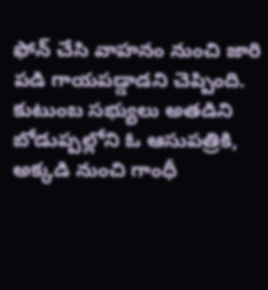ఫోన్ చేసి వాహనం నుంచి జారి పడి గాయపడ్డాడని చెప్పింది. కుటుంబ సభ్యులు అతడిని బోడుప్పల్లోని ఓ ఆసుపత్రికి, అక్కడి నుంచి గాంధీ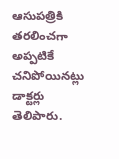ఆసుపత్రికి తరలించగా అప్పటికే చనిపోయినట్లు డాక్టర్లు తెలిపారు.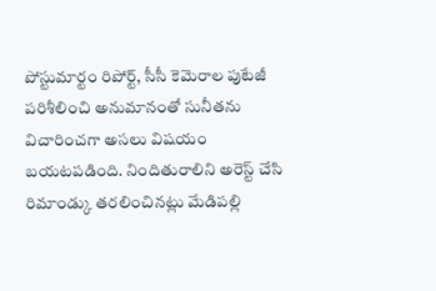పోస్టుమార్టం రిపోర్ట్, సీసీ కెమెరాల పుటేజీ పరిశీలించి అనుమానంతో సునీతను విచారించగా అసలు విషయం బయటపడింది. నిందితురాలిని అరెస్ట్ చేసి రిమాండ్కు తరలించినట్లు మేడిపల్లి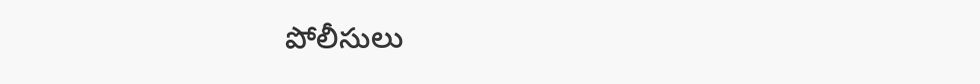పోలీసులు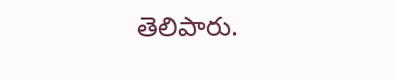తెలిపారు.